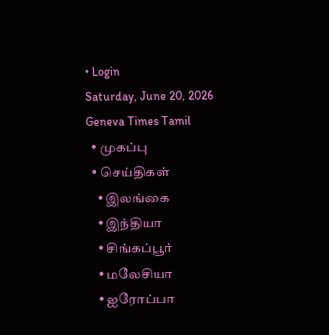• Login
Saturday, June 20, 2026
Geneva Times Tamil
  • முகப்பு
  • செய்திகள்
    • இலங்கை
    • இந்தியா
    • சிங்கப்பூர்
    • மலேசியா
    • ஐரோப்பா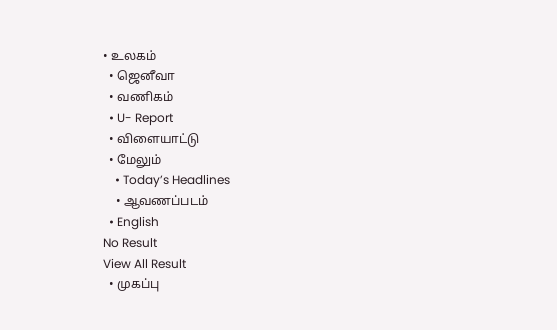• உலகம்
  • ஜெனீவா
  • வணிகம்
  • U- Report
  • விளையாட்டு
  • மேலும்
    • Today’s Headlines
    • ஆவணப்படம்
  • English
No Result
View All Result
  • முகப்பு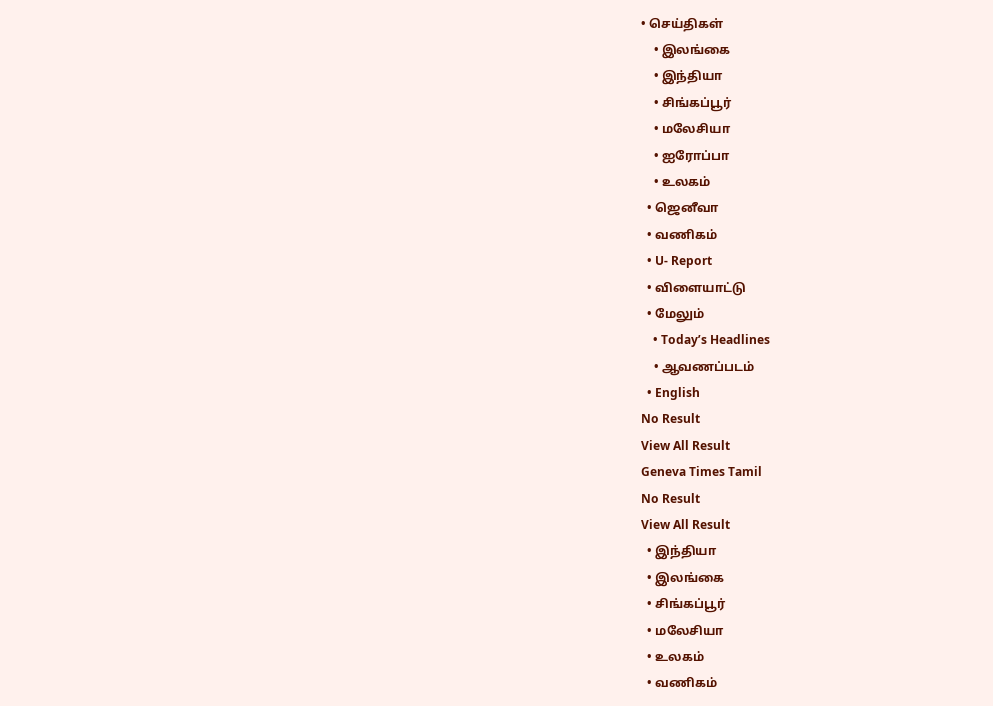• செய்திகள்
    • இலங்கை
    • இந்தியா
    • சிங்கப்பூர்
    • மலேசியா
    • ஐரோப்பா
    • உலகம்
  • ஜெனீவா
  • வணிகம்
  • U- Report
  • விளையாட்டு
  • மேலும்
    • Today’s Headlines
    • ஆவணப்படம்
  • English
No Result
View All Result
Geneva Times Tamil
No Result
View All Result
  • இந்தியா
  • இலங்கை
  • சிங்கப்பூர்
  • மலேசியா
  • உலகம்
  • வணிகம்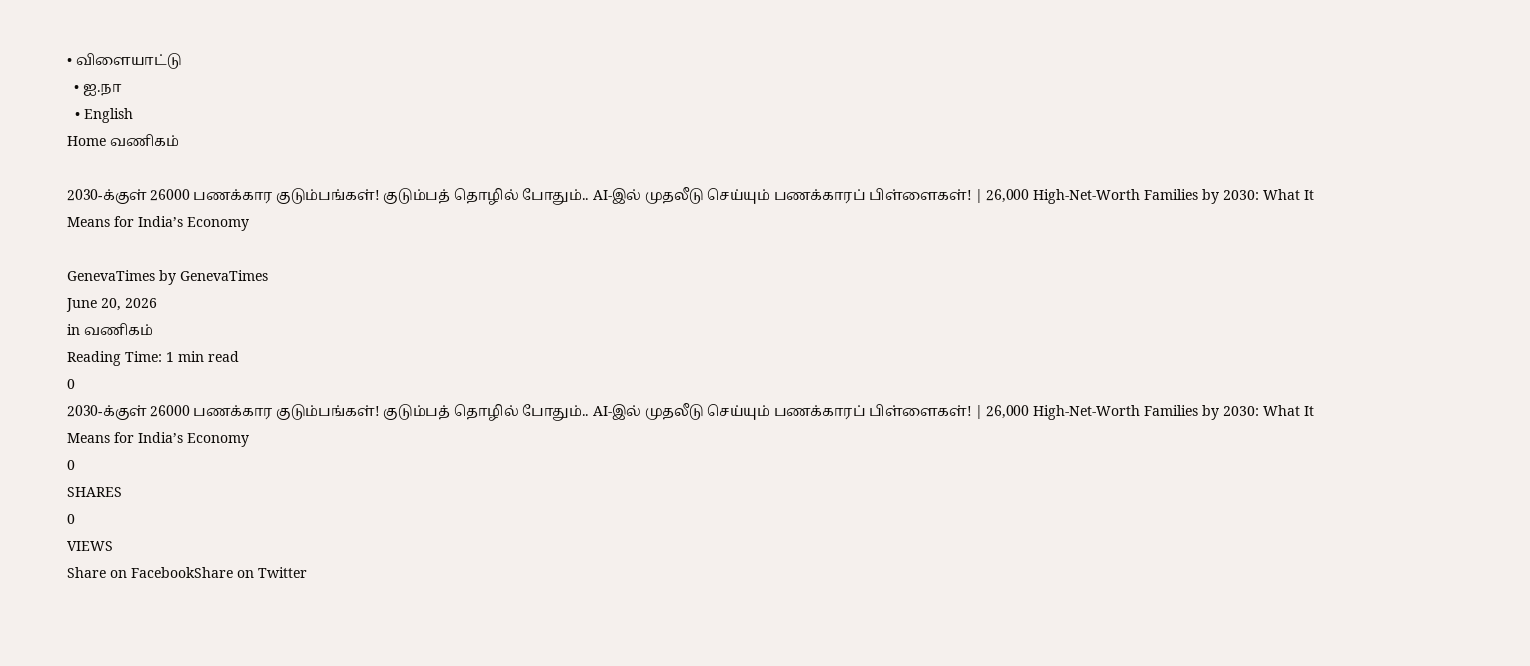• விளையாட்டு
  • ஐ.நா
  • English
Home வணிகம்

2030-க்குள் 26000 பணக்கார குடும்பங்கள்! குடும்பத் தொழில் போதும்.. AI-இல் முதலீடு செய்யும் பணக்காரப் பிள்ளைகள்! | 26,000 High-Net-Worth Families by 2030: What It Means for India’s Economy

GenevaTimes by GenevaTimes
June 20, 2026
in வணிகம்
Reading Time: 1 min read
0
2030-க்குள் 26000 பணக்கார குடும்பங்கள்! குடும்பத் தொழில் போதும்.. AI-இல் முதலீடு செய்யும் பணக்காரப் பிள்ளைகள்! | 26,000 High-Net-Worth Families by 2030: What It Means for India’s Economy
0
SHARES
0
VIEWS
Share on FacebookShare on Twitter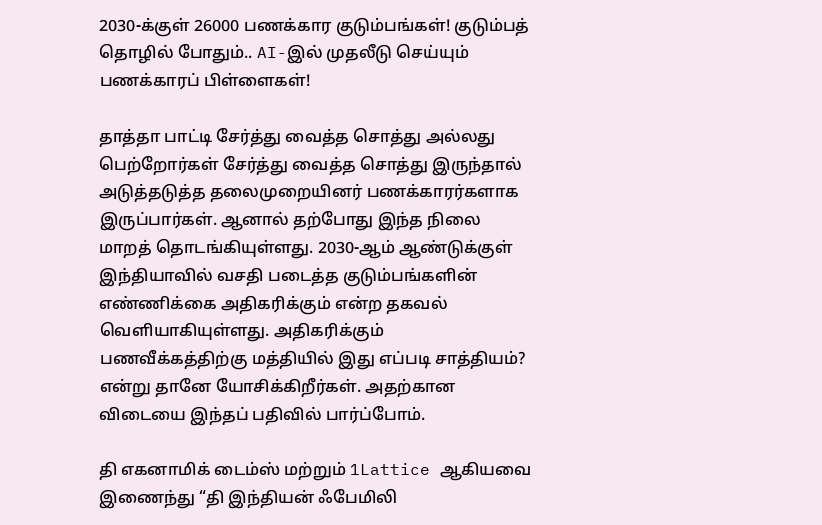2030-க்குள் 26000 பணக்கார குடும்பங்கள்! குடும்பத் தொழில் போதும்.. AI-இல் முதலீடு செய்யும் பணக்காரப் பிள்ளைகள்!

தாத்தா பாட்டி சேர்த்து வைத்த சொத்து அல்லது பெற்றோர்கள் சேர்த்து வைத்த சொத்து இருந்தால் அடுத்தடுத்த தலைமுறையினர் பணக்காரர்களாக இருப்பார்கள். ஆனால் தற்போது இந்த நிலை மாறத் தொடங்கியுள்ளது. 2030-ஆம் ஆண்டுக்குள் இந்தியாவில் வசதி படைத்த குடும்பங்களின் எண்ணிக்கை அதிகரிக்கும் என்ற தகவல் வெளியாகியுள்ளது. அதிகரிக்கும் பணவீக்கத்திற்கு மத்தியில் இது எப்படி சாத்தியம்? என்று தானே யோசிக்கிறீர்கள். அதற்கான விடையை இந்தப் பதிவில் பார்ப்போம்.

தி எகனாமிக் டைம்ஸ் மற்றும் 1Lattice ஆகியவை இணைந்து “தி இந்தியன் ஃபேமிலி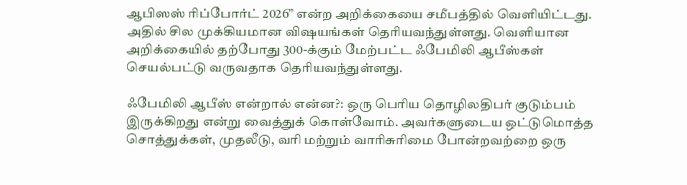ஆபிஸஸ் ரிப்போர்ட் 2026” என்ற அறிக்கையை சமீபத்தில் வெளியிட்டது. அதில் சில முக்கியமான விஷயங்கள் தெரியவந்துள்ளது. வெளியான அறிக்கையில் தற்போது 300-க்கும் மேற்பட்ட ஃபேமிலி ஆபீஸ்கள் செயல்பட்டு வருவதாக தெரியவந்துள்ளது.

ஃபேமிலி ஆபீஸ் என்றால் என்ன?: ஒரு பெரிய தொழிலதிபர் குடும்பம் இருக்கிறது என்று வைத்துக் கொள்வோம். அவர்களுடைய ஒட்டுமொத்த சொத்துக்கள், முதலீடு, வரி மற்றும் வாரிசுரிமை போன்றவற்றை ஒரு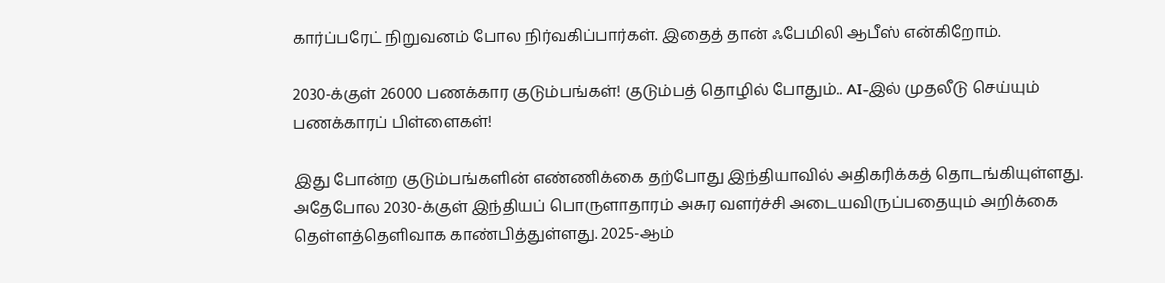கார்ப்பரேட் நிறுவனம் போல நிர்வகிப்பார்கள். இதைத் தான் ஃபேமிலி ஆபீஸ் என்கிறோம்.

2030-க்குள் 26000 பணக்கார குடும்பங்கள்! குடும்பத் தொழில் போதும்.. AI-இல் முதலீடு செய்யும் பணக்காரப் பிள்ளைகள்!

இது போன்ற குடும்பங்களின் எண்ணிக்கை தற்போது இந்தியாவில் அதிகரிக்கத் தொடங்கியுள்ளது. அதேபோல 2030-க்குள் இந்தியப் பொருளாதாரம் அசுர வளர்ச்சி அடையவிருப்பதையும் அறிக்கை தெள்ளத்தெளிவாக காண்பித்துள்ளது. 2025-ஆம்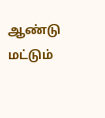ஆண்டு மட்டும்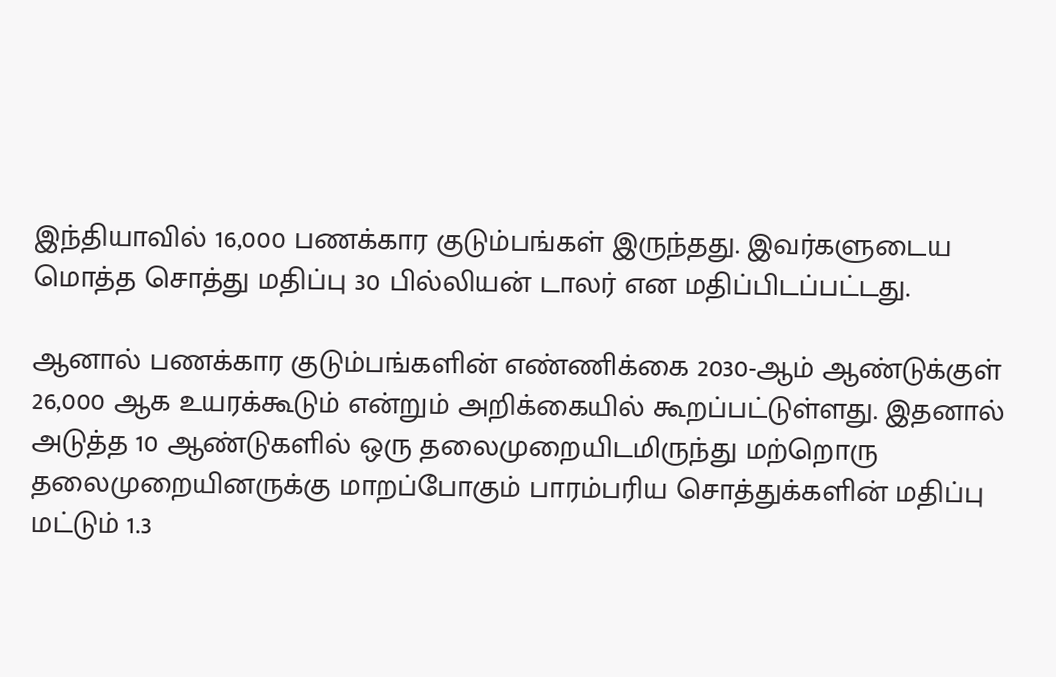இந்தியாவில் 16,000 பணக்கார குடும்பங்கள் இருந்தது. இவர்களுடைய மொத்த சொத்து மதிப்பு 30 பில்லியன் டாலர் என மதிப்பிடப்பட்டது.

ஆனால் பணக்கார குடும்பங்களின் எண்ணிக்கை 2030-ஆம் ஆண்டுக்குள் 26,000 ஆக உயரக்கூடும் என்றும் அறிக்கையில் கூறப்பட்டுள்ளது. இதனால் அடுத்த 10 ஆண்டுகளில் ஒரு தலைமுறையிடமிருந்து மற்றொரு தலைமுறையினருக்கு மாறப்போகும் பாரம்பரிய சொத்துக்களின் மதிப்பு மட்டும் 1.3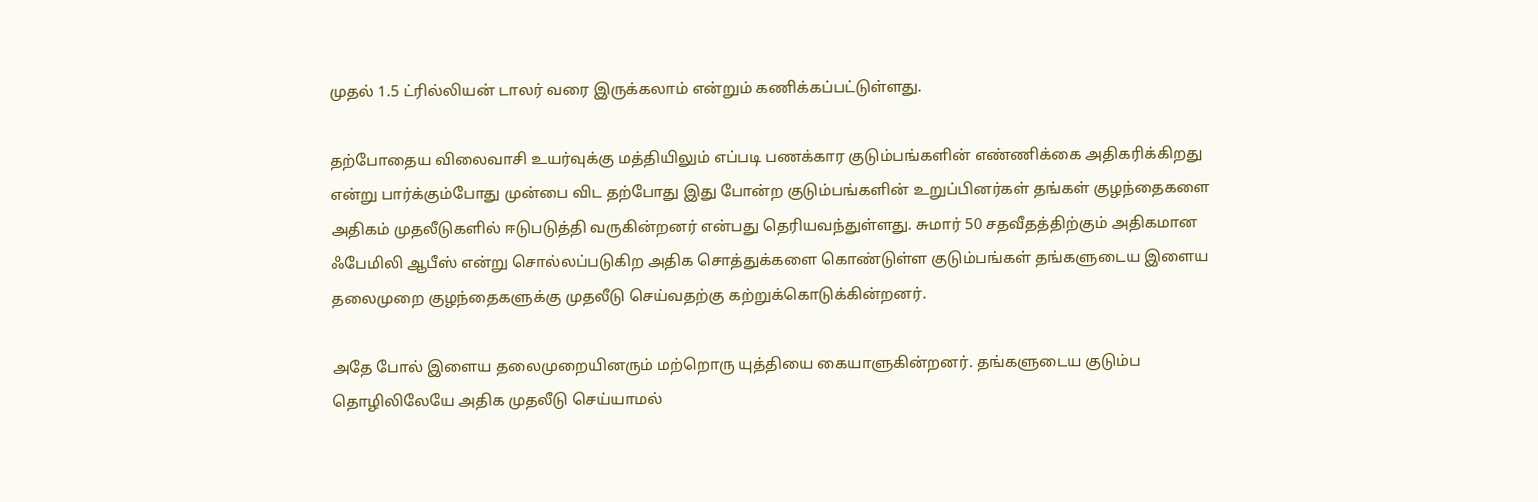முதல் 1.5 ட்ரில்லியன் டாலர் வரை இருக்கலாம் என்றும் கணிக்கப்பட்டுள்ளது.

தற்போதைய விலைவாசி உயர்வுக்கு மத்தியிலும் எப்படி பணக்கார குடும்பங்களின் எண்ணிக்கை அதிகரிக்கிறது என்று பார்க்கும்போது முன்பை விட தற்போது இது போன்ற குடும்பங்களின் உறுப்பினர்கள் தங்கள் குழந்தைகளை அதிகம் முதலீடுகளில் ஈடுபடுத்தி வருகின்றனர் என்பது தெரியவந்துள்ளது. சுமார் 50 சதவீதத்திற்கும் அதிகமான ஃபேமிலி ஆபீஸ் என்று சொல்லப்படுகிற அதிக சொத்துக்களை கொண்டுள்ள குடும்பங்கள் தங்களுடைய இளைய தலைமுறை குழந்தைகளுக்கு முதலீடு செய்வதற்கு கற்றுக்கொடுக்கின்றனர்.

அதே போல் இளைய தலைமுறையினரும் மற்றொரு யுத்தியை கையாளுகின்றனர். தங்களுடைய குடும்ப தொழிலிலேயே அதிக முதலீடு செய்யாமல்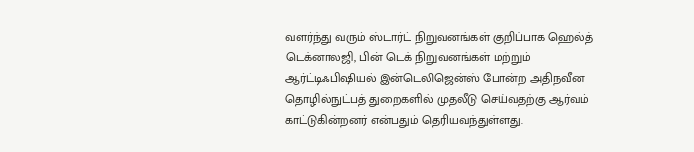வளர்ந்து வரும் ஸ்டார்ட் நிறுவனங்கள் குறிப்பாக ஹெல்த் டெக்னாலஜி, பின் டெக் நிறுவனங்கள் மற்றும் ஆர்ட்டிஃபிஷியல் இன்டெலிஜென்ஸ் போன்ற அதிநவீன தொழில்நுட்பத் துறைகளில் முதலீடு செய்வதற்கு ஆர்வம் காட்டுகின்றனர் என்பதும் தெரியவந்துள்ளது.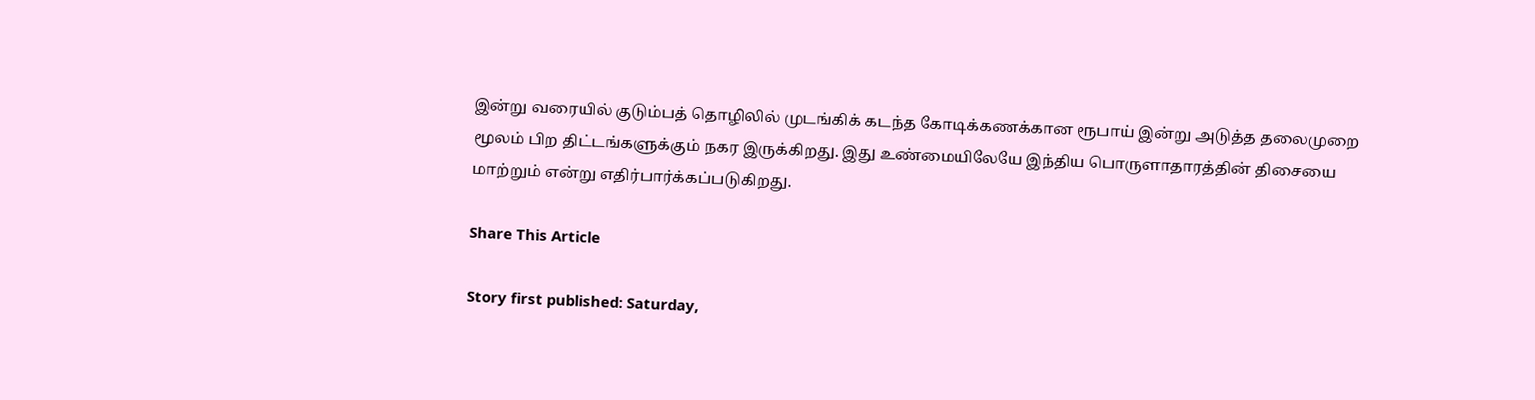இன்று வரையில் குடும்பத் தொழிலில் முடங்கிக் கடந்த கோடிக்கணக்கான ரூபாய் இன்று அடுத்த தலைமுறை மூலம் பிற திட்டங்களுக்கும் நகர இருக்கிறது. இது உண்மையிலேயே இந்திய பொருளாதாரத்தின் திசையை மாற்றும் என்று எதிர்பார்க்கப்படுகிறது.

Share This Article

Story first published: Saturday,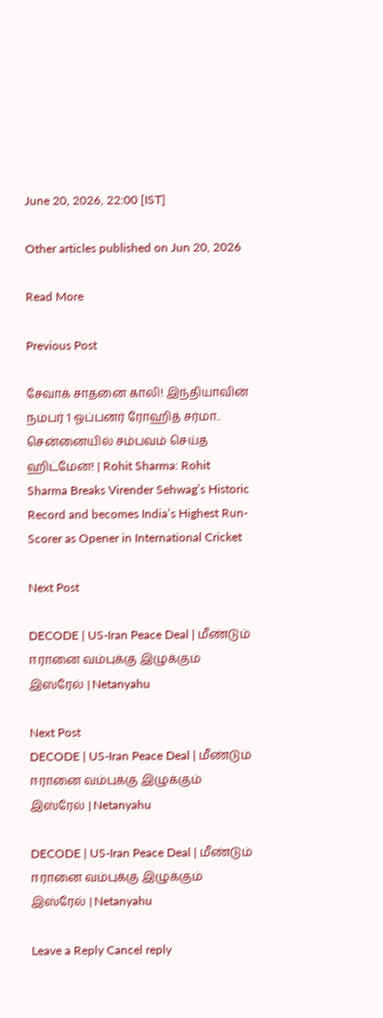June 20, 2026, 22:00 [IST]

Other articles published on Jun 20, 2026

Read More

Previous Post

சேவாக் சாதனை காலி! இந்தியாவின் நம்பர் 1 ஓப்பனர் ரோஹித் சர்மா.. சென்னையில் சம்பவம் செய்த ஹிட்மேன்! | Rohit Sharma: Rohit Sharma Breaks Virender Sehwag’s Historic Record and becomes India’s Highest Run-Scorer as Opener in International Cricket

Next Post

DECODE | US-Iran Peace Deal | மீண்டும் ஈரானை வம்புக்கு இழுக்கும் இஸ்ரேல் | Netanyahu

Next Post
DECODE | US-Iran Peace Deal | மீண்டும் ஈரானை வம்புக்கு இழுக்கும் இஸ்ரேல் | Netanyahu

DECODE | US-Iran Peace Deal | மீண்டும் ஈரானை வம்புக்கு இழுக்கும் இஸ்ரேல் | Netanyahu

Leave a Reply Cancel reply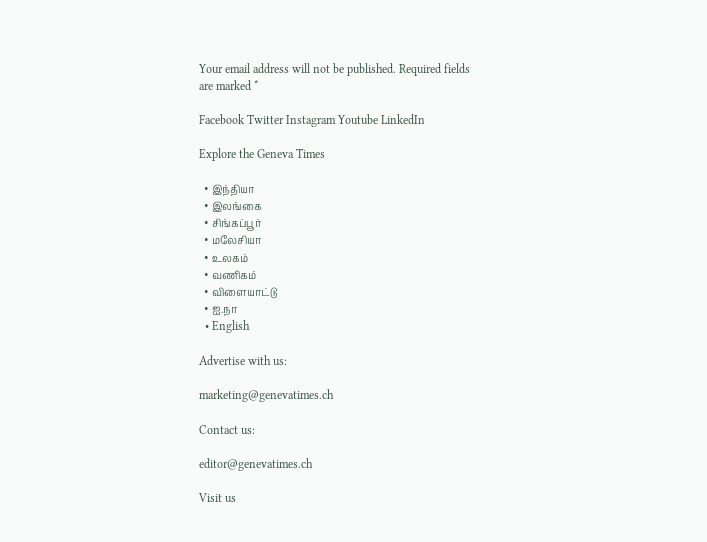Your email address will not be published. Required fields are marked *

Facebook Twitter Instagram Youtube LinkedIn

Explore the Geneva Times

  • இந்தியா
  • இலங்கை
  • சிங்கப்பூர்
  • மலேசியா
  • உலகம்
  • வணிகம்
  • விளையாட்டு
  • ஐ.நா
  • English

Advertise with us:

marketing@genevatimes.ch

Contact us:

editor@genevatimes.ch

Visit us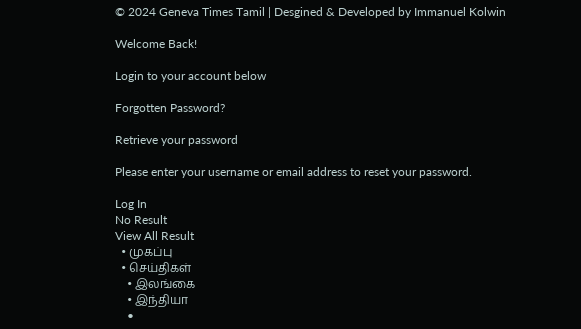© 2024 Geneva Times Tamil | Desgined & Developed by Immanuel Kolwin

Welcome Back!

Login to your account below

Forgotten Password?

Retrieve your password

Please enter your username or email address to reset your password.

Log In
No Result
View All Result
  • முகப்பு
  • செய்திகள்
    • இலங்கை
    • இந்தியா
    •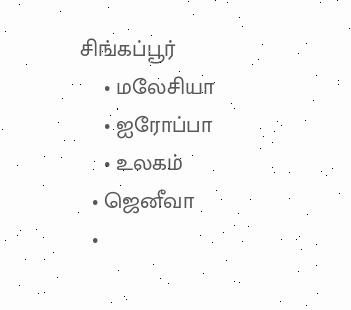சிங்கப்பூர்
    • மலேசியா
    • ஐரோப்பா
    • உலகம்
  • ஜெனீவா
  •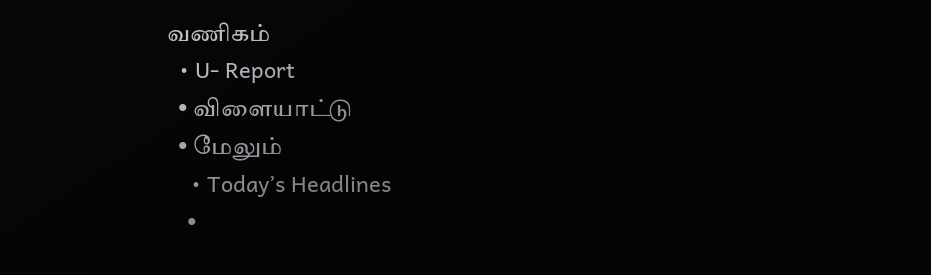வணிகம்
  • U- Report
  • விளையாட்டு
  • மேலும்
    • Today’s Headlines
    •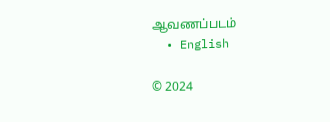ஆவணப்படம்
  • English

© 2024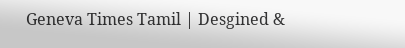Geneva Times Tamil | Desgined &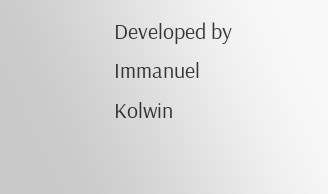Developed by Immanuel Kolwin